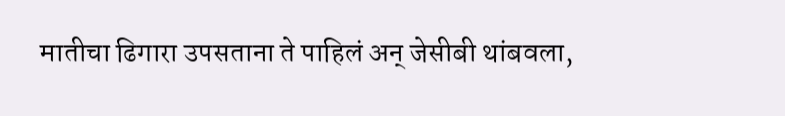मातीचा ढिगारा उपसताना ते पाहिलं अन् जेसीबी थांबवला,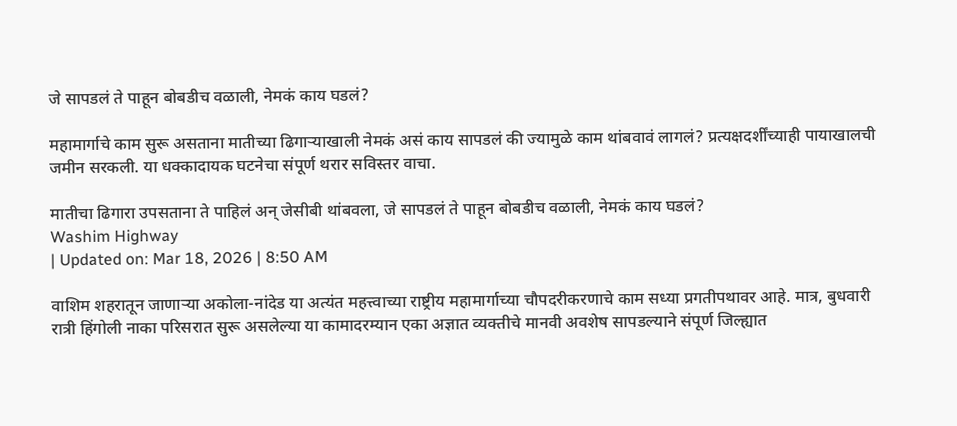जे सापडलं ते पाहून बोबडीच वळाली, नेमकं काय घडलं?

महामार्गाचे काम सुरू असताना मातीच्या ढिगाऱ्याखाली नेमकं असं काय सापडलं की ज्यामुळे काम थांबवावं लागलं? प्रत्यक्षदर्शींच्याही पायाखालची जमीन सरकली. या धक्कादायक घटनेचा संपूर्ण थरार सविस्तर वाचा.

मातीचा ढिगारा उपसताना ते पाहिलं अन् जेसीबी थांबवला, जे सापडलं ते पाहून बोबडीच वळाली, नेमकं काय घडलं?
Washim Highway
| Updated on: Mar 18, 2026 | 8:50 AM

वाशिम शहरातून जाणाऱ्या अकोला-नांदेड या अत्यंत महत्त्वाच्या राष्ट्रीय महामार्गाच्या चौपदरीकरणाचे काम सध्या प्रगतीपथावर आहे. मात्र, बुधवारी रात्री हिंगोली नाका परिसरात सुरू असलेल्या या कामादरम्यान एका अज्ञात व्यक्तीचे मानवी अवशेष सापडल्याने संपूर्ण जिल्ह्यात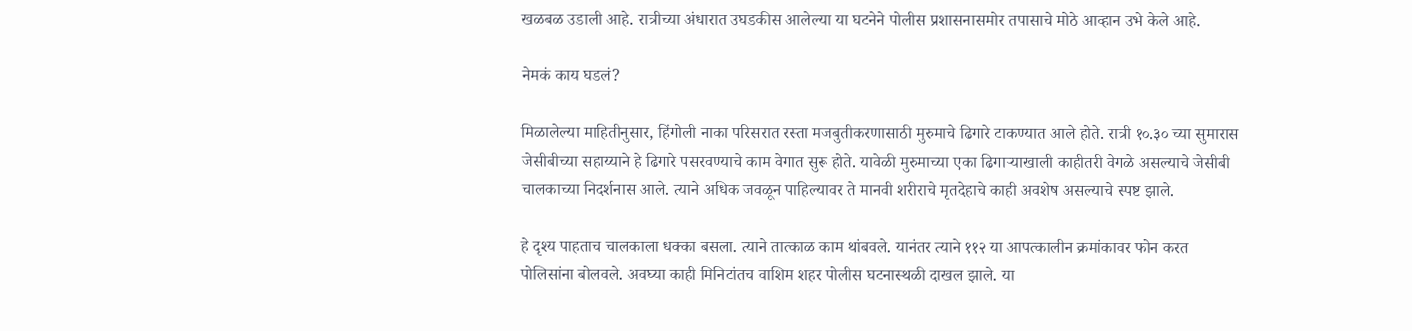खळबळ उडाली आहे. रात्रीच्या अंधारात उघडकीस आलेल्या या घटनेने पोलीस प्रशासनासमोर तपासाचे मोठे आव्हान उभे केले आहे.

नेमकं काय घडलं?

मिळालेल्या माहितीनुसार, हिंगोली नाका परिसरात रस्ता मजबुतीकरणासाठी मुरुमाचे ढिगारे टाकण्यात आले होते. रात्री १०.३० च्या सुमारास जेसीबीच्या सहाय्याने हे ढिगारे पसरवण्याचे काम वेगात सुरू होते. यावेळी मुरुमाच्या एका ढिगाऱ्याखाली काहीतरी वेगळे असल्याचे जेसीबी चालकाच्या निदर्शनास आले. त्याने अधिक जवळून पाहिल्यावर ते मानवी शरीराचे मृतदेहाचे काही अवशेष असल्याचे स्पष्ट झाले.

हे दृश्य पाहताच चालकाला धक्का बसला. त्याने तात्काळ काम थांबवले. यानंतर त्याने ११२ या आपत्कालीन क्रमांकावर फोन करत पोलिसांना बोलवले. अवघ्या काही मिनिटांतच वाशिम शहर पोलीस घटनास्थळी दाखल झाले. या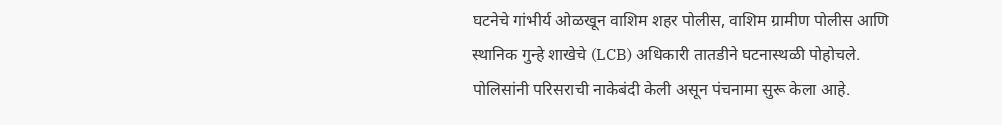घटनेचे गांभीर्य ओळखून वाशिम शहर पोलीस, वाशिम ग्रामीण पोलीस आणि स्थानिक गुन्हे शाखेचे (LCB) अधिकारी तातडीने घटनास्थळी पोहोचले. पोलिसांनी परिसराची नाकेबंदी केली असून पंचनामा सुरू केला आहे.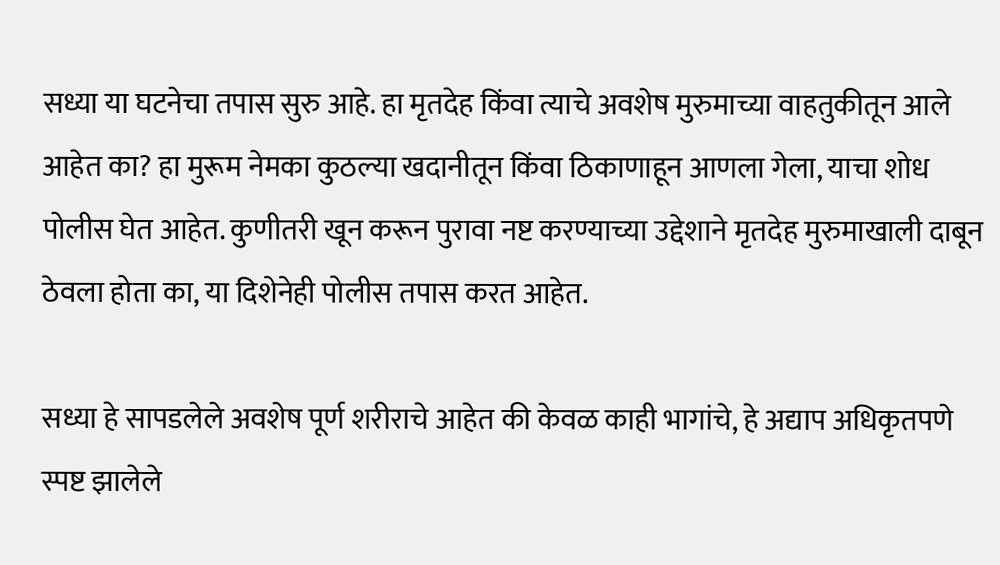सध्या या घटनेचा तपास सुरु आहे. हा मृतदेह किंवा त्याचे अवशेष मुरुमाच्या वाहतुकीतून आले आहेत का? हा मुरूम नेमका कुठल्या खदानीतून किंवा ठिकाणाहून आणला गेला, याचा शोध पोलीस घेत आहेत. कुणीतरी खून करून पुरावा नष्ट करण्याच्या उद्देशाने मृतदेह मुरुमाखाली दाबून ठेवला होता का, या दिशेनेही पोलीस तपास करत आहेत.

सध्या हे सापडलेले अवशेष पूर्ण शरीराचे आहेत की केवळ काही भागांचे, हे अद्याप अधिकृतपणे स्पष्ट झालेले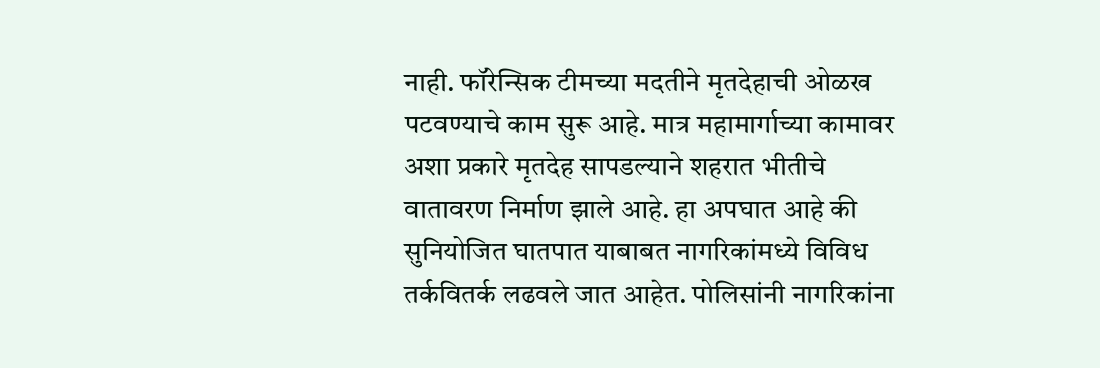नाही. फॉरेन्सिक टीमच्या मदतीने मृतदेहाची ओळख पटवण्याचे काम सुरू आहे. मात्र महामार्गाच्या कामावर अशा प्रकारे मृतदेह सापडल्याने शहरात भीतीचे वातावरण निर्माण झाले आहे. हा अपघात आहे की सुनियोजित घातपात याबाबत नागरिकांमध्ये विविध तर्कवितर्क लढवले जात आहेत. पोलिसांनी नागरिकांना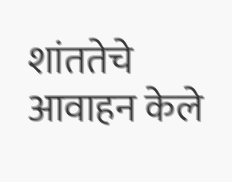शांततेचे आवाहन केले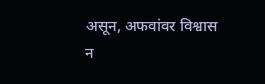असून, अफवांवर विश्वास न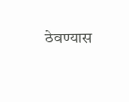ठेवण्यास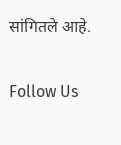सांगितले आहे.

Follow Us